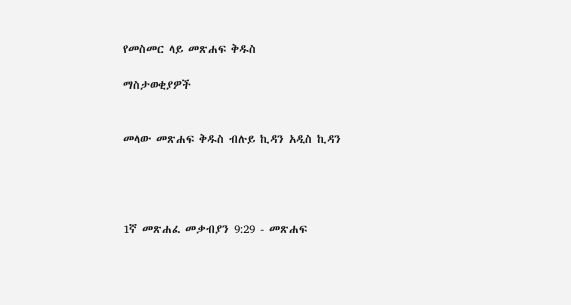የመስመር ላይ መጽሐፍ ቅዱስ

ማስታወቂያዎች


መላው መጽሐፍ ቅዱስ ብሉይ ኪዳን አዲስ ኪዳን




1ኛ መጽሐፈ መቃብያን 9:29 - መጽሐፍ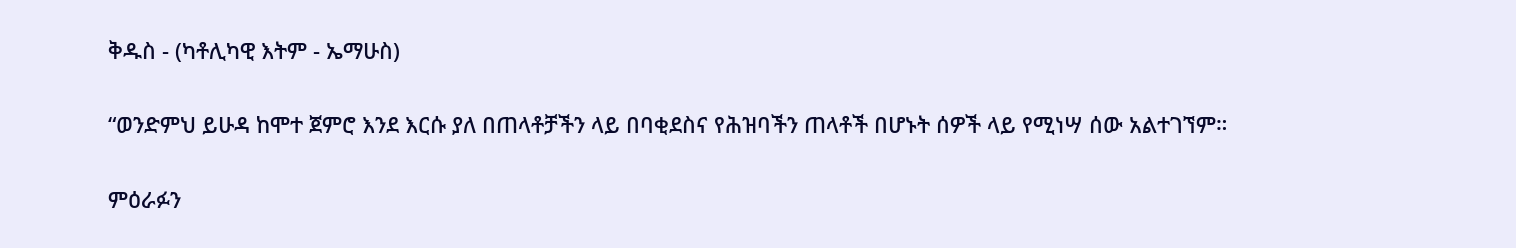ቅዱስ - (ካቶሊካዊ እትም - ኤማሁስ)

“ወንድምህ ይሁዳ ከሞተ ጀምሮ እንደ እርሱ ያለ በጠላቶቻችን ላይ በባቂደስና የሕዝባችን ጠላቶች በሆኑት ሰዎች ላይ የሚነሣ ሰው አልተገኘም።

ምዕራፉን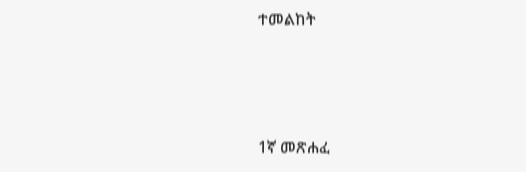ተመልከት



1ኛ መጽሐፈ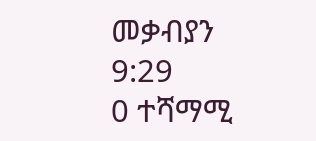መቃብያን 9:29
0 ተሻማሚ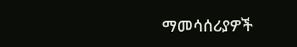ማመሳሰሪያዎች